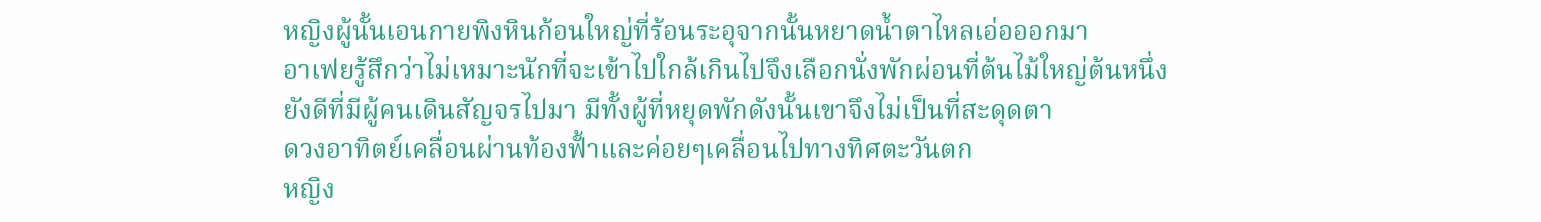หญิงผู้นั้นเอนกายพิงหินก้อนใหญ่ที่ร้อนระอุจากนั้นหยาดน้ำตาไหลเอ่อออกมา
อาเฟยรู้สึกว่าไม่เหมาะนักที่จะเข้าไปใกล้เกินไปจึงเลือกนั่งพักผ่อนที่ต้นไม้ใหญ่ต้นหนึ่ง
ยังดีที่มีผู้คนเดินสัญจรไปมา มีทั้งผู้ที่หยุดพักดังนั้นเขาจึงไม่เป็นที่สะดุดตา
ดวงอาทิตย์เคลื่อนผ่านท้องฟั้าและค่อยๆเคลื่อนไปทางทิศตะวันตก
หญิง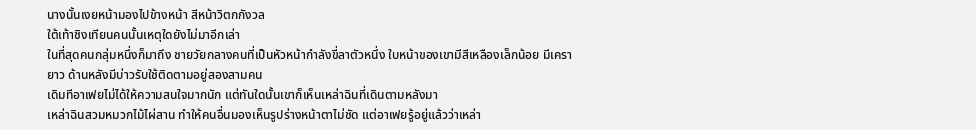นางนั้นเงยหน้ามองไปข้างหน้า สีหน้าวิตกกังวล
ใต้เท้าชิงเทียนคนนั้นเหตุใดยังไม่มาอีกเล่า
ในที่สุดคนกลุ่มหนึ่งก็มาถึง ชายวัยกลางคนที่เป็นหัวหน้ากำลังขี่ลาตัวหนึ่ง ใบหน้าของเขามีสีเหลืองเล็กน้อย มีเครายาว ด้านหลังมีบ่าวรับใช้ติดตามอยู่สองสามคน
เดิมทีอาเฟยไม่ได้ให้ความสนใจมากนัก แต่ทันใดนั้นเขาก็เห็นเหล่าฉินที่เดินตามหลังมา
เหล่าฉินสวมหมวกไม้ไผ่สาน ทำให้คนอื่นมองเห็นรูปร่างหน้าตาไม่ชัด แต่อาเฟยรู้อยู่แล้วว่าเหล่า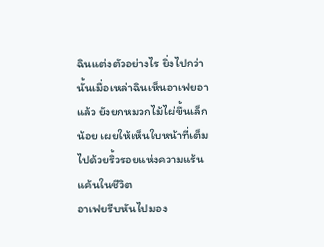ฉินแต่งตัวอย่างไร ยิ่งไปกว่านั้นเมื่อเหล่าฉินเห็นอาเฟยอาแล้ว ยังยกหมวกไม้ไผ่ขึ้นเล็กน้อย เผยให้เห็นใบหน้าที่เต็มไปด้วยริ้วรอยแห่งความแร้นแค้นในชีวิต
อาเฟยรีบหันไปมอง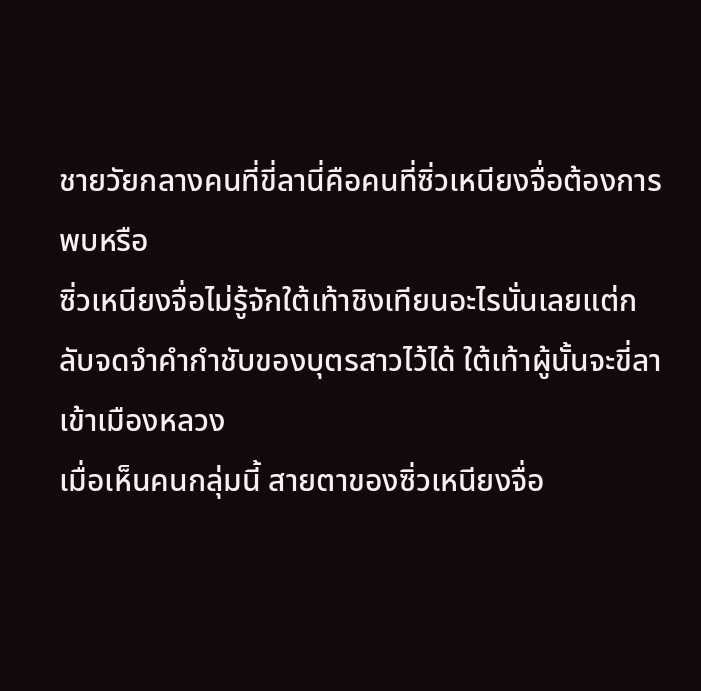ชายวัยกลางคนที่ขี่ลานี่คือคนที่ซิ่วเหนียงจื่อต้องการพบหรือ
ซิ่วเหนียงจื่อไม่รู้จักใต้เท้าชิงเทียนอะไรนั่นเลยแต่กลับจดจำคำกำชับของบุตรสาวไว้ได้ ใต้เท้าผู้นั้นจะขี่ลาเข้าเมืองหลวง
เมื่อเห็นคนกลุ่มนี้ สายตาของซิ่วเหนียงจื่อ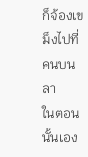ก็จ้องเขม็งไปที่คนบนลา
ในตอนนั้นเอง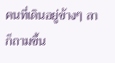คนที่เดินอยู่ข้างๆ ลาก็ถามขึ้น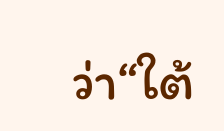ว่า“ใต้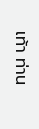เท้า ท่าน